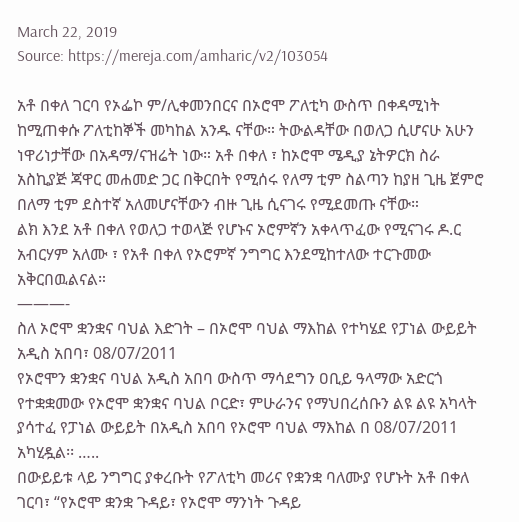March 22, 2019
Source: https://mereja.com/amharic/v2/103054

አቶ በቀለ ገርባ የኦፌኮ ም/ሊቀመንበርና በኦሮሞ ፖለቲካ ውስጥ በቀዳሚነት ከሚጠቀሱ ፖለቲከኞች መካከል አንዱ ናቸው። ትውልዳቸው በወለጋ ሲሆናሁ አሁን ነዋሪነታቸው በአዳማ/ናዝሬት ነው። አቶ በቀለ ፣ ከኦሮሞ ሜዲያ ኔትዎርክ ስራ አስኪያጅ ጃዋር መሐመድ ጋር በቅርበት የሚሰሩ የለማ ቲም ስልጣን ከያዘ ጊዜ ጀምሮ በለማ ቲም ደስተኛ አለመሆናቸውን ብዙ ጊዜ ሲናገሩ የሚደመጡ ናቸው።
ልክ እንደ አቶ በቀለ የወለጋ ተወላጅ የሆኑና ኦሮምኛን አቀላጥፈው የሚናገሩ ዶ.ር አብርሃም አለሙ ፣ የአቶ በቀለ የኦሮምኛ ንግግር እንደሚከተለው ተርጉመው አቅርበዉልናል።
———-
ስለ ኦሮሞ ቋንቋና ባህል እድገት – በኦሮሞ ባህል ማእከል የተካሄደ የፓነል ውይይት
አዲስ አበባ፣ 08/07/2011
የኦሮሞን ቋንቋና ባህል አዲስ አበባ ውስጥ ማሳደግን ዐቢይ ዓላማው አድርጎ የተቋቋመው የኦሮሞ ቋንቋና ባህል ቦርድ፣ ምሁራንና የማህበረሰቡን ልዩ ልዩ አካላት ያሳተፈ የፓነል ውይይት በአዲስ አበባ የኦሮሞ ባህል ማእከል በ 08/07/2011 አካሂዷል፡፡ …..
በውይይቱ ላይ ንግግር ያቀረቡት የፖለቲካ መሪና የቋንቋ ባለሙያ የሆኑት አቶ በቀለ ገርባ፣ “የኦሮሞ ቋንቋ ጉዳይ፣ የኦሮሞ ማንነት ጉዳይ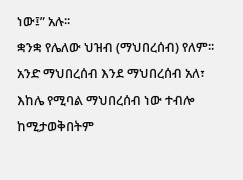ነው፤” አሉ፡፡
ቋንቋ የሌለው ህዝብ (ማህበረሰብ) የለም፡፡ አንድ ማህበረሰብ እንደ ማህበረሰብ አለ፣ እከሌ የሚባል ማህበረሰብ ነው ተብሎ ከሚታወቅበትም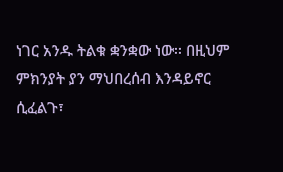ነገር አንዱ ትልቁ ቋንቋው ነው፡፡ በዚህም ምክንያት ያን ማህበረሰብ እንዳይኖር ሲፈልጉ፣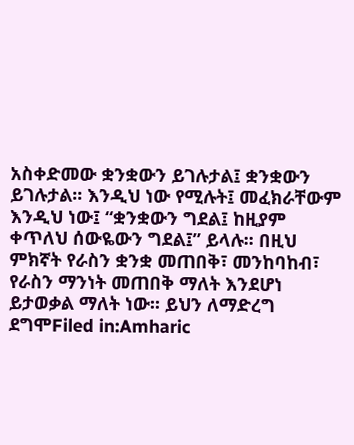አስቀድመው ቋንቋውን ይገሉታል፤ ቋንቋውን ይገሉታል፡፡ እንዲህ ነው የሚሉት፤ መፈክራቸውም እንዲህ ነው፤ “ቋንቋውን ግደል፤ ከዚያም ቀጥለህ ሰውዬውን ግደል፤” ይላሉ፡፡ በዚህ ምክኛት የራስን ቋንቋ መጠበቅ፣ መንከባከብ፣ የራስን ማንነት መጠበቅ ማለት እንደሆነ ይታወቃል ማለት ነው፡፡ ይህን ለማድረግ ደግሞFiled in:Amharic